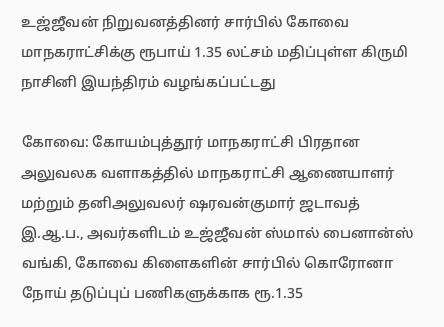உஜ்ஜீவன்‌ நிறுவனத்தினர் சார்பில் கோவை மாநகராட்சிக்கு ரூபாய் 1.35 லட்சம் மதிப்புள்ள கிருமி நாசினி இயந்திரம் வழங்கப்பட்டது

கோவை: கோயம்புத்தூர்‌ மாநகராட்சி பிரதான அலுவலக வளாகத்தில்‌ மாநகராட்சி ஆணையாளர்‌ மற்றும்‌ தனிஅலுவலர்‌ ஷரவன்குமார்‌ ஜடாவத்‌ இ.ஆ.ப., அவர்களிடம்‌ உஜ்ஜீவன்‌ ஸ்மால்‌ பைனான்ஸ்‌ வங்கி, கோவை கிளைகளின்‌ சார்பில்‌ கொரோனா நோய்‌ தடுப்புப்‌ பணிகளுக்காக ரூ.1.35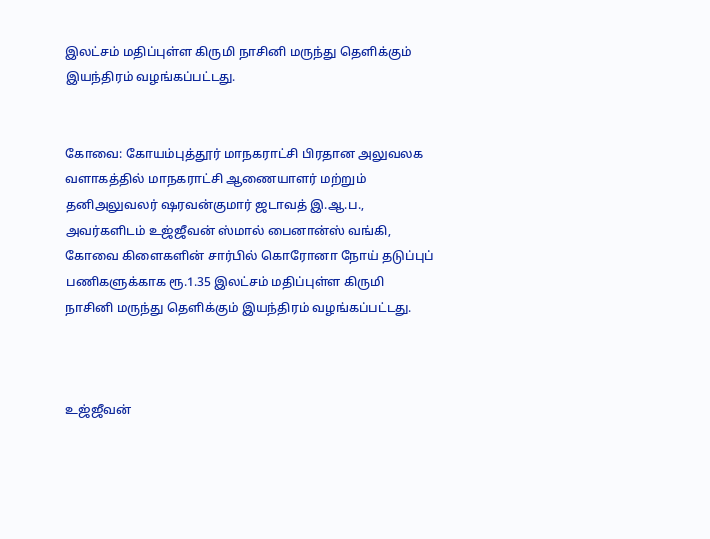இலட்சம்‌ மதிப்புள்ள கிருமி நாசினி மருந்து தெளிக்கும் இயந்திரம் வழங்கப்பட்டது.


கோவை: கோயம்புத்தூர்‌ மாநகராட்சி பிரதான அலுவலக வளாகத்தில்‌ மாநகராட்சி ஆணையாளர்‌ மற்றும்‌ தனிஅலுவலர்‌ ஷரவன்குமார்‌ ஜடாவத்‌ இ.ஆ.ப., அவர்களிடம்‌ உஜ்ஜீவன்‌ ஸ்மால்‌ பைனான்ஸ்‌ வங்கி, கோவை கிளைகளின்‌ சார்பில்‌ கொரோனா நோய்‌ தடுப்புப்‌ பணிகளுக்காக ரூ.1.35 இலட்சம்‌ மதிப்புள்ள கிருமி நாசினி மருந்து தெளிக்கும் இயந்திரம் வழங்கப்பட்டது.



உஜ்ஜீவன்‌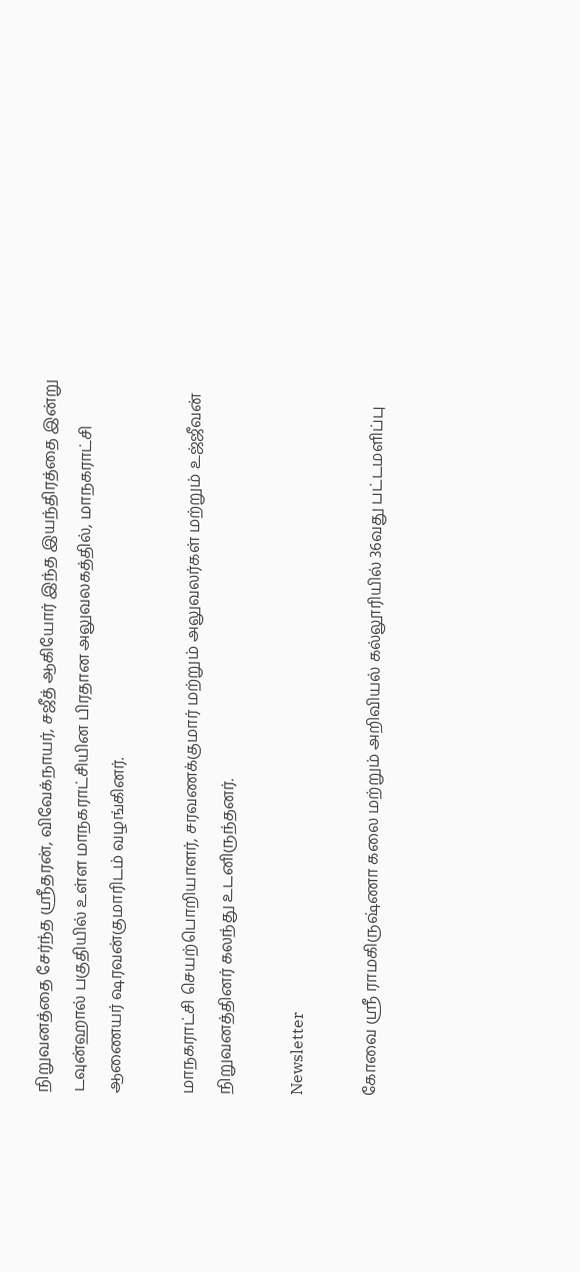நிறுவனத்தை சேர்ந்த ஸ்ரீதரன்‌, விவேக்நாயர்‌, சஜீத்‌ ஆகியோர்‌ இந்த இயந்திரத்தை இன்று டவுன்ஹால் பகுதியில் உள்ள மாநகராட்சியின பிரதான அலுவலகத்தில், மாநகராட்சி ஆணையர் ஷரவன்குமாரிடம் வழங்கினர்.

மாநகராட்சி செயற்பொறியாளர்‌, சரவணக்குமார்‌ மற்றும்‌ அலுவலர்கள்‌ மற்றும் உஜ்ஜீவன்‌ நிறுவனத்தினர்‌ கலந்து உடனிருந்தனர்.

Newsletter

கோவை ஸ்ரீ ராமகிருஷ்ணா கலை மற்றும் அறிவியல் கல்லூரியில் 36வது பட்டமளிப்பு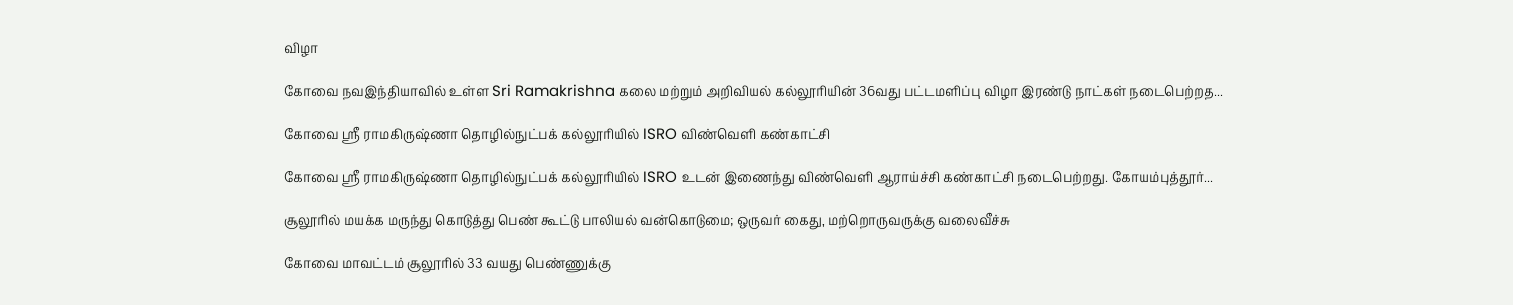விழா

கோவை நவஇந்தியாவில் உள்ள Sri Ramakrishna கலை மற்றும் அறிவியல் கல்லூரியின் 36வது பட்டமளிப்பு விழா இரண்டு நாட்கள் நடைபெற்றத...

கோவை ஸ்ரீ ராமகிருஷ்ணா தொழில்நுட்பக் கல்லூரியில் ISRO விண்வெளி கண்காட்சி

கோவை ஸ்ரீ ராமகிருஷ்ணா தொழில்நுட்பக் கல்லூரியில் ISRO உடன் இணைந்து விண்வெளி ஆராய்ச்சி கண்காட்சி நடைபெற்றது. கோயம்புத்தூர்...

சூலூரில் மயக்க மருந்து கொடுத்து பெண் கூட்டு பாலியல் வன்கொடுமை; ஒருவர் கைது, மற்றொருவருக்கு வலைவீச்சு

கோவை மாவட்டம் சூலூரில் 33 வயது பெண்ணுக்கு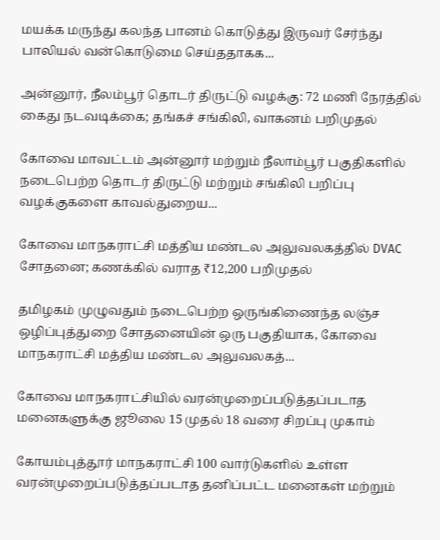மயக்க மருந்து கலந்த பானம் கொடுத்து இருவர் சேர்ந்து பாலியல் வன்கொடுமை செய்ததாகக...

அன்னூர், நீலம்பூர் தொடர் திருட்டு வழக்கு: 72 மணி நேரத்தில் கைது நடவடிக்கை; தங்கச் சங்கிலி, வாகனம் பறிமுதல்

கோவை மாவட்டம் அன்னூர் மற்றும் நீலாம்பூர் பகுதிகளில் நடைபெற்ற தொடர் திருட்டு மற்றும் சங்கிலி பறிப்பு வழக்குகளை காவல்துறைய...

கோவை மாநகராட்சி மத்திய மண்டல அலுவலகத்தில் DVAC சோதனை; கணக்கில் வராத ₹12,200 பறிமுதல்

தமிழகம் முழுவதும் நடைபெற்ற ஒருங்கிணைந்த லஞ்ச ஒழிப்புத்துறை சோதனையின் ஒரு பகுதியாக, கோவை மாநகராட்சி மத்திய மண்டல அலுவலகத்...

கோவை மாநகராட்சியில் வரன்முறைப்படுத்தப்படாத மனைகளுக்கு ஜூலை 15 முதல் 18 வரை சிறப்பு முகாம்

கோயம்புத்தூர் மாநகராட்சி 100 வார்டுகளில் உள்ள வரன்முறைப்படுத்தப்படாத தனிப்பட்ட மனைகள் மற்றும்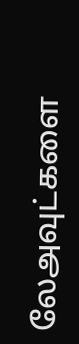லேஅவுட்களை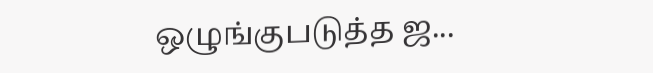ஒழுங்குபடுத்த ஜ...